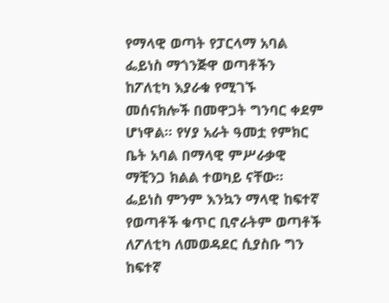የማላዊ ወጣት የፓርላማ አባል ፌይነስ ማጎንጅዋ ወጣቶችን ከፖለቲካ እያራቁ የሚገኙ መሰናክሎች በመዋጋት ግንባር ቀደም ሆነዋል። የሃያ አራት ዓመቷ የምክር ቤት አባል በማላዊ ምሥራቃዊ ማቺንጋ ክልል ተወካይ ናቸው። ፌይነስ ምንም እንኳን ማላዊ ከፍተኛ የወጣቶች ቁጥር ቢኖራትም ወጣቶች ለፖለቲካ ለመወዳደር ሲያስቡ ግን ከፍተኛ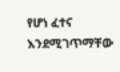የሆነ ፈተና እንደሚገጥማቸው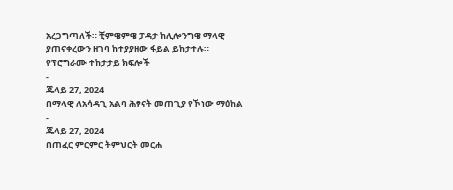አረጋግጣለች። ቺምዌምዌ ፓዳታ ከሊሎንግዌ ማላዊ ያጠናቀረውን ዘገባ ከተያያዘው ፋይል ይከታተሉ።
የፕሮግራሙ ተከታታይ ክፍሎች
-
ጁላይ 27, 2024
በማላዊ ለአሳዳጊ አልባ ሕፃናት መጠጊያ የኾነው ማዕከል
-
ጁላይ 27, 2024
በጠፈር ምርምር ትምህርት መርሐ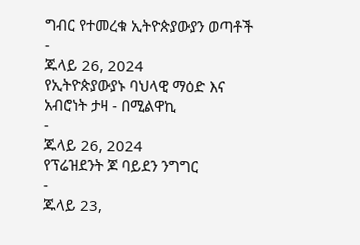ግብር የተመረቁ ኢትዮጵያውያን ወጣቶች
-
ጁላይ 26, 2024
የኢትዮጵያውያኑ ባህላዊ ማዕድ እና አብሮነት ታዛ - በሚልዋኪ
-
ጁላይ 26, 2024
የፕሬዝደንት ጆ ባይደን ንግግር
-
ጁላይ 23,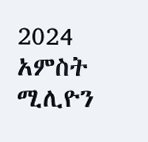2024
አምስት ሚሊዮን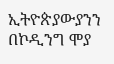ኢትዮጵያውያንን በኮዲንግ ሞያ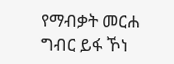የማብቃት መርሐ ግብር ይፋ ኾነ